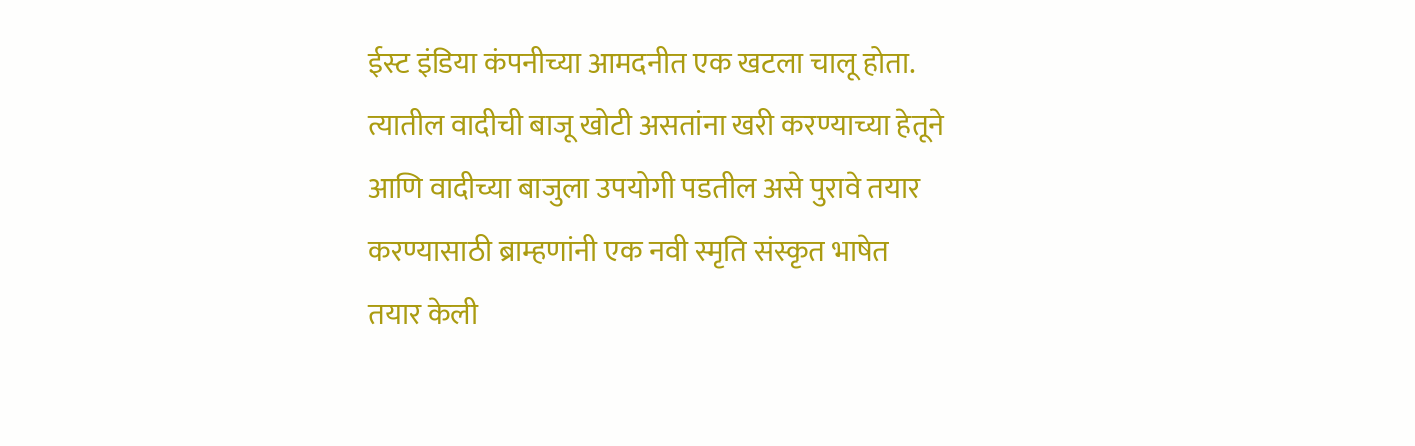ईस्ट इंडिया कंपनीच्या आमदनीत एक खटला चालू होता. त्यातील वादीची बाजू खोटी असतांना खरी करण्याच्या हेतूने आणि वादीच्या बाजुला उपयोगी पडतील असे पुरावे तयार करण्यासाठी ब्राम्हणांनी एक नवी स्मृति संस्कृत भाषेत तयार केली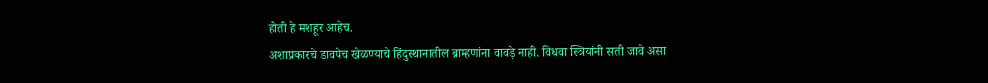होती हे मशहूर आहेच.
अशाप्रकारचे डावपेच खेळण्याचे हिंदुस्थानातील ब्राम्हणांना वावड़े नाही. विधवा स्त्रियांनी सती जावे असा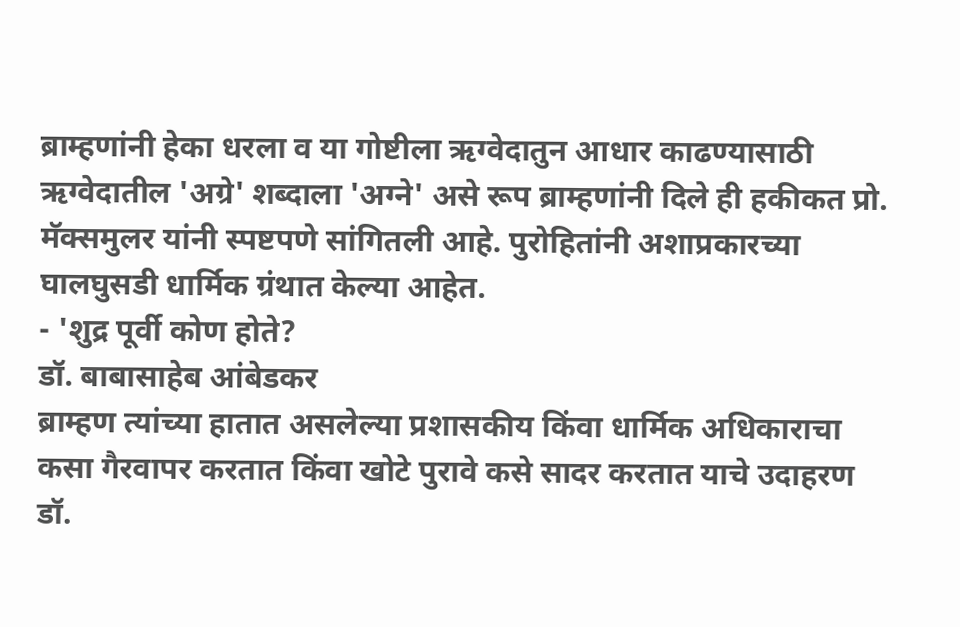ब्राम्हणांनी हेका धरला व या गोष्टीला ऋग्वेदातुन आधार काढण्यासाठी ऋग्वेदातील 'अग्रे' शब्दाला 'अग्ने' असे रूप ब्राम्हणांनी दिले ही हकीकत प्रो. मॅक्समुलर यांनी स्पष्टपणे सांगितली आहे. पुरोहितांनी अशाप्रकारच्या घालघुसडी धार्मिक ग्रंथात केल्या आहेत.
- 'शुद्र पूर्वी कोण होते?
डॉ. बाबासाहेब आंबेडकर
ब्राम्हण त्यांच्या हातात असलेल्या प्रशासकीय किंवा धार्मिक अधिकाराचा कसा गैरवापर करतात किंवा खोटे पुरावे कसे सादर करतात याचे उदाहरण डॉ.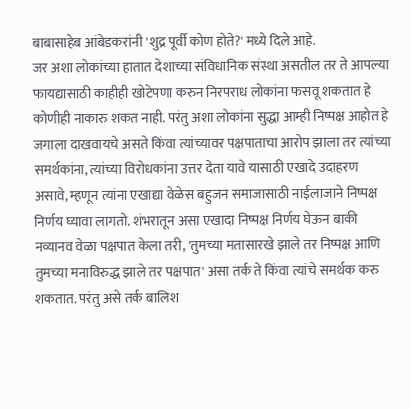बाबासाहेब आंबेडकरांनी 'शुद्र पूर्वी कोण होते?' मध्ये दिले आहे.
जर अशा लोकांच्या हातात देशाच्या संविधानिक संस्था असतील तर ते आपल्या फायद्यासाठी काहीही खोटेपणा करुन निरपराध लोकांना फसवू शकतात हे कोणीही नाकारु शकत नाही. परंतु अशा लोकांना सुद्धा आम्ही निष्पक्ष आहोत हे जगाला दाखवायचे असते किंवा त्यांच्यावर पक्षपाताचा आरोप झाला तर त्यांच्या समर्थकांना, त्यांच्या विरोधकांना उत्तर देता यावे यासाठी एखादे उदाहरण असावे, म्हणून त्यांना एखाद्या वेळेस बहुजन समाजासाठी नाईलाजाने निष्पक्ष निर्णय घ्यावा लागतो. शंभरातून असा एखादा निष्पक्ष निर्णय घेऊन बाकी नव्यानव वेळा पक्षपात केला तरी, 'तुमच्या मतासारखे झाले तर निष्पक्ष आणि तुमच्या मनाविरुद्ध झाले तर पक्षपात' असा तर्क ते किंवा त्यांचे समर्थक करु शकतात. परंतु असे तर्क बालिश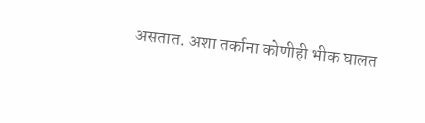असतात. अशा तर्काना कोणीही भीक घालत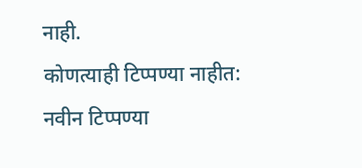नाही.
कोणत्याही टिप्पण्या नाहीत:
नवीन टिप्पण्या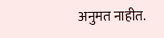अनुमत नाहीत.